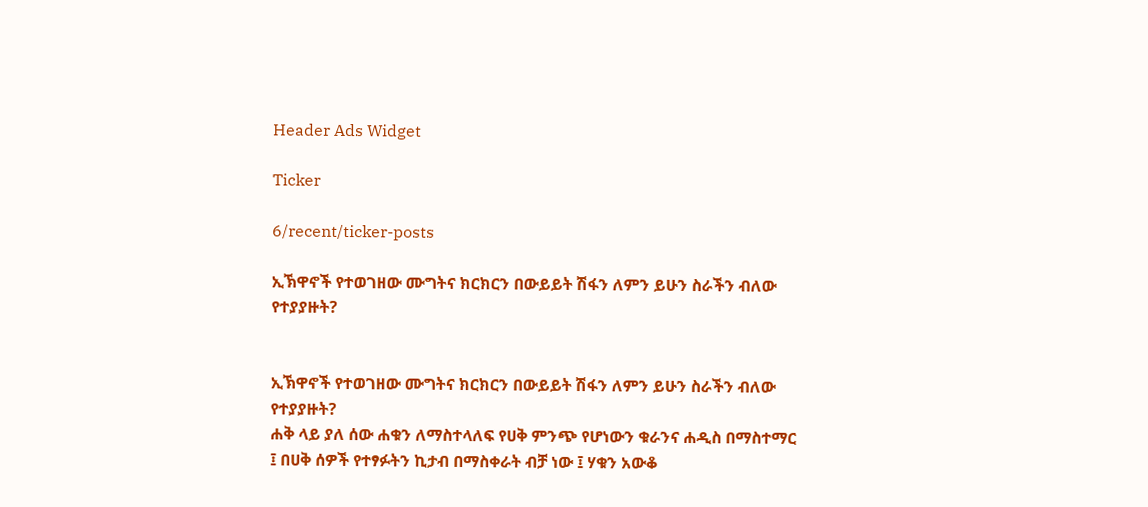Header Ads Widget

Ticker

6/recent/ticker-posts

ኢኽዋኖች የተወገዘው ሙግትና ክርክርን በውይይት ሽፋን ለምን ይሁን ስራችን ብለው የተያያዙት?


ኢኽዋኖች የተወገዘው ሙግትና ክርክርን በውይይት ሽፋን ለምን ይሁን ስራችን ብለው የተያያዙት?
ሐቅ ላይ ያለ ሰው ሐቁን ለማስተላለፍ የሀቅ ምንጭ የሆነውን ቁራንና ሐዲስ በማስተማር ፤ በሀቅ ሰዎች የተፃፉትን ኪታብ በማስቀራት ብቻ ነው ፤ ሃቁን አውቆ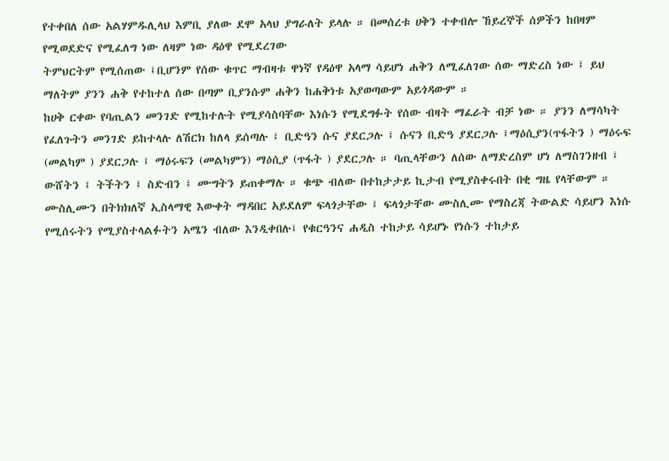የተቀበለ ሰው አልሃምዱሊላህ እምቢ ያለው ደሞ አላህ ያግራለት ይላሉ ። በመሰረቱ ሀቅን ተቀብሎ ኸይረኞች ሰዎችን ከበዛም የሚወደድና የሚፈለግ ነው ለዛም ነው ዳዕዋ የሚደረገው
ትምህርትም የሚሰጠው ፤ቢሆንም የሰው ቁጥር ማብዛቱ ዋነኛ የዳዕዋ አላማ ሳይሆነ ሐቅን ለሚፈለገው ሰው ማድረስ ነው ፤ ይህ ማለትም ያንን ሐቅ የተከተለ ሰው በጣም ቢያንሱም ሐቅን ከሐቅነቱ አያወጣውም አይጎዳውም ።
ከሀቅ ርቀው የባጢልን መንገድ የሚከተሉት የሚያሳስባቸው እነሱን የሚደግፉት የሰው ብዛት ማፈራት ብቻ ነው ። ያንን ለማሳካት የፈለጉትን መንገድ ይከተላሉ ለሽርክ ከለላ ይሰጣሉ ፤ ቢድዓን ሱና ያደርጋሉ ፤ ሱናን ቢድዓ ያደርጋሉ ፤ማዕሲያን(ጥፋትን ) ማዕሩፍ (መልካም ) ያደርጋሉ ፤ ማዕሩፍን (መልካምን) ማዕሲያ (ጥፋት ) ያደርጋሉ ። ባጢላቸውን ለሰው ለማድረስም ሆነ ለማስገንዘብ ፤ ውሸትን ፤ ትችትን ፤ ስድብን ፤ ሙግትን ይጠቀማሉ ። ቁጭ ብለው በተከታታይ ኪታብ የሚያስቀሩበት በቂ ግዜ የላቸውም ። ሙስሊሙን በትክክለኛ ኢስላማዊ እውቀት ማዳበር አይደለም ፍላጎታቸው ፤ ፍላጎታቸው ሙስሊሙ የማስረጃ ትውልድ ሳይሆን እነሱ የሚሰሩትን የሚያስተላልፉትን አሜን ብለው እንዲቀበሉ፤ የቁርዓንና ሐዲስ ተከታይ ሳይሆኑ የነሱን ተከታይ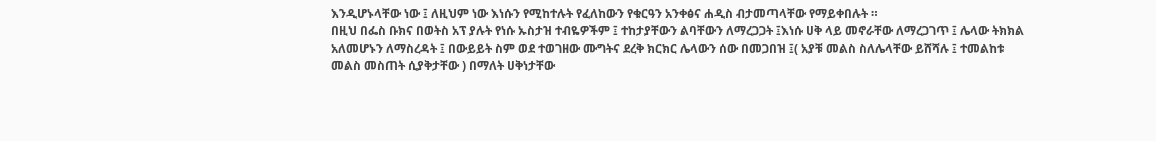እንዲሆኑላቸው ነው ፤ ለዚህም ነው እነሱን የሚከተሉት የፈለከውን የቁርዓን አንቀፅና ሐዲስ ብታመጣላቸው የማይቀበሉት ።
በዚህ በፌስ ቡክና በወትስ አፕ ያሉት የነሱ ኡስታዝ ተብዬዎችም ፤ ተከታያቸውን ልባቸውን ለማረጋጋት ፤እነሱ ሀቅ ላይ መኖራቸው ለማረጋገጥ ፤ ሌላው ትክክል አለመሆኑን ለማስረዳት ፤ በውይይት ስም ወደ ተወገዘው ሙግትና ደረቅ ክርክር ሌላውን ሰው በመጋበዝ ፤( አያቹ መልስ ስለሌላቸው ይሸሻሉ ፤ ተመልከቱ መልስ መስጠት ሲያቅታቸው ) በማለት ሀቅነታቸው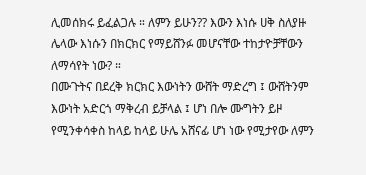ሊመሰክሩ ይፈልጋሉ ። ለምን ይሁን?? እውን እነሱ ሀቅ ስለያዙ ሌላው እነሱን በክርክር የማይሸንፉ መሆናቸው ተከታዮቻቸውን ለማሳየት ነው? ።
በሙጉትና በደረቅ ክርክር እውነትን ውሸት ማድረግ ፤ ውሸትንም እውነት አድርጎ ማቅረብ ይቻላል ፤ ሆነ በሎ ሙግትን ይዞ የሚንቀሳቀስ ከላይ ከላይ ሁሌ አሸናፊ ሆነ ነው የሚታየው ለምን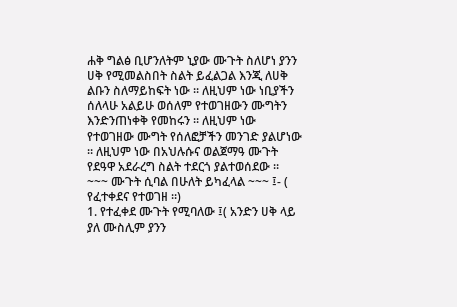ሐቅ ግልፅ ቢሆንለትም ኒያው ሙጉት ስለሆነ ያንን ሀቅ የሚመልስበት ስልት ይፈልጋል እንጂ ለሀቅ ልቡን ስለማይከፍት ነው ። ለዚህም ነው ነቢያችን ሰለላሁ አልይሁ ወሰለም የተወገዘውን ሙግትን እንድንጠነቀቅ የመከሩን ። ለዚህም ነው የተወገዘው ሙግት የሰለፎቻችን መንገድ ያልሆነው ። ለዚህም ነው በአህሉሱና ወልጀማዓ ሙጉት የደዓዋ አደራረግ ስልት ተደርጎ ያልተወሰደው ።
~~~ ሙጉት ሲባል በሁለት ይካፈላል ~~~ ፤- ( የፈተቀደና የተወገዘ ።)
1. የተፈቀደ ሙጉት የሚባለው ፤( አንድን ሀቅ ላይ ያለ ሙስሊም ያንን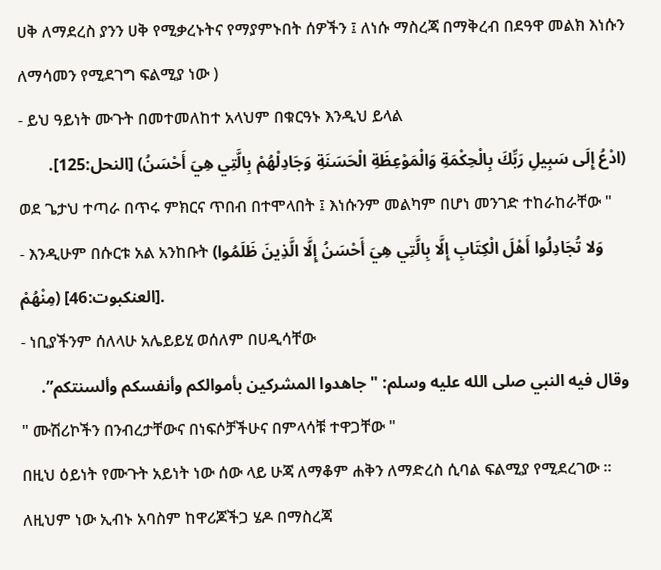ሀቅ ለማደረስ ያንን ሀቅ የሚቃረኑትና የማያምኑበት ሰዎችን ፤ ለነሱ ማስረጃ በማቅረብ በደዓዋ መልክ እነሱን ለማሳመን የሚደገግ ፍልሚያ ነው )
- ይህ ዓይነት ሙጉት በመተመለከተ አላህም በቁርዓኑ እንዲህ ይላል
(ادْعُ إِلَى سَبِيلِ رَبِّكَ بِالْحِكْمَةِ وَالْمَوْعِظَةِ الْحَسَنَةِ وَجَادِلْهُمْ بِالَّتِي هِيَ أَحْسَنُ) [النحل:125].
ወደ ጌታህ ተጣራ በጥሩ ምክርና ጥበብ በተሞላበት ፤ እነሱንም መልካም በሆነ መንገድ ተከራከራቸው "
- እንዲሁም በሱርቱ አል አንከቡት (وَلا تُجَادِلُوا أَهْلَ الْكِتَابِ إِلَّا بِالَّتِي هِيَ أَحْسَنُ إِلَّا الَّذِينَ ظَلَمُوا مِنْهُمْ) [العنكبوت:46].
- ነቢያችንም ሰለላሁ አሌይይሂ ወሰለም በሀዲሳቸው
وقال فيه النبي صلى الله عليه وسلم: "جاهدوا المشركين بأموالكم وأنفسكم وألسنتكم”.
" ሙሽሪኮችን በንብረታቸውና በነፍሶቻችሁና በምላሳቹ ተዋጋቸው "
በዚህ ዕይነት የሙጉት አይነት ነው ሰው ላይ ሁጃ ለማቆም ሐቅን ለማድረስ ሲባል ፍልሚያ የሚደረገው ። ለዚህም ነው ኢብኑ አባስም ከዋሪጆችጋ ሄዶ በማስረጃ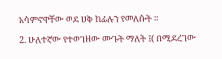አሳምኖዋቸው ወደ ሀቅ ከፊሉን የመለሱት ።
2. ሁለተኛው የተወገዘው ሙጉት ማለት ፤( በሚደረገው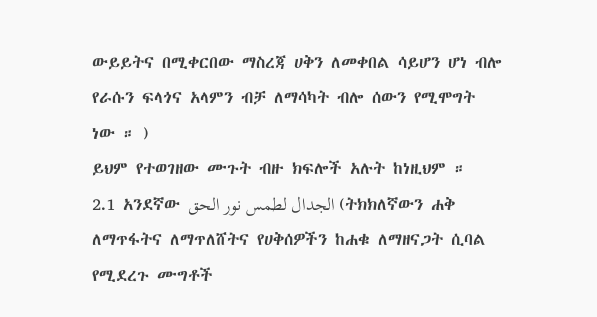ውይይትና በሚቀርበው ማስረጃ ሀቅን ለመቀበል ሳይሆን ሆነ ብሎ የራሱን ፍላጎና አላምን ብቻ ለማሳካት ብሎ ሰውን የሚሞግት ነው ። )
ይህም የተወገዘው ሙጉት ብዙ ክፍሎች አሉት ከነዚህም ።
2.1 አንደኛው الجدال لطمس نور الحق (ትክክለኛውን ሐቅ ለማጥፋትና ለማጥለሸትና የሀቅሰዎችን ከሐቁ ለማዘናጋት ሲባል የሚደረጉ ሙግቶች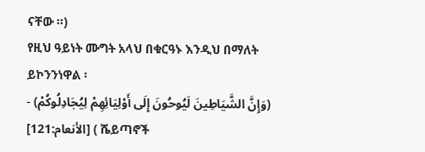ናቸው ።)
የዚህ ዓይነት ሙግት አላህ በቁርዓኑ እንዲህ በማለት ይኮንንነዋል ፡
- (وَإِنَّ الشَّيَاطِينَ لَيُوحُونَ إِلَى أَوْلِيَائِهِمْ لِيُجَادِلُوكُمْ) [الأنعام:121] ( ሼይጣኖች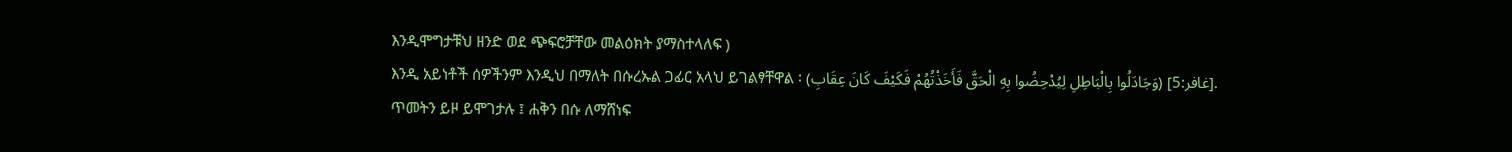እንዲሞግታቹህ ዘንድ ወደ ጭፍሮቻቸው መልዕክት ያማስተላለፍ )
እንዲ አይነቶች ሰዎችንም እንዲህ በማለት በሱረኡል ጋፊር አላህ ይገልፃቸዋል ፡ (وَجَادَلُوا بِالْبَاطِلِ لِيُدْحِضُوا بِهِ الْحَقَّ فَأَخَذْتُهُمْ فَكَيْفَ كَانَ عِقَابِ) [غافر:5].
ጥመትን ይዞ ይሞገታሉ ፤ ሐቅን በሱ ለማሸነፍ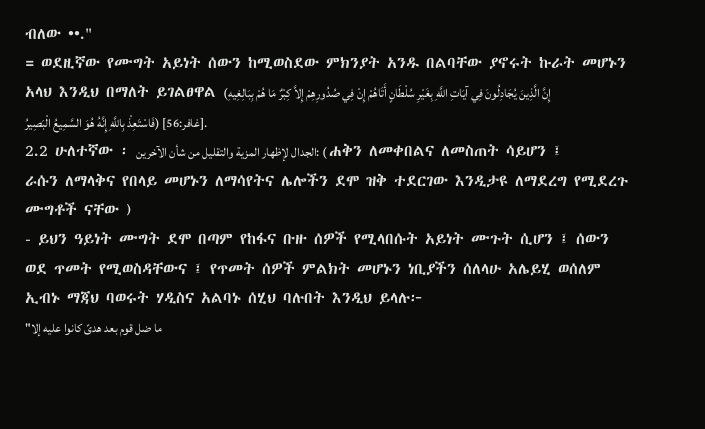ብለው ••."
= ወደዚኛው የሙግት አይነት ሰውን ከሚወስደው ምክንያት አንዱ በልባቸው ያኖሩት ኩራት መሆኑን አላህ እንዲህ በማለት ይገልፀዋል (إِنَّ الَّذِينَ يُجَادِلُونَ فِي آيَاتِ اللَّهِ بِغَيْرِ سُلْطَانٍ أَتَاهُمْ إِنْ فِي صُدُورِهِمْ إِلاَّ كِبْرٌ مَا هُمْ بِبَالِغِيهِ فَاسْتَعِذْ بِاللَّهِ إِنَّهُ هُوَ السَّمِيعُ الْبَصِيرُ) [غافر:56].
2.2 ሁለተኛው ፡ الجدال لإظهار المزية والتقليل من شأن الآخرين: ( ሐቅን ለመቀበልና ለመስጠት ሳይሆን ፤ ራሱን ለማላቅና የበላይ መሆኑን ለማሳየትና ሌሎችን ደሞ ዝቅ ተደርገው እንዲታዩ ለማደረግ የሚደረጉ ሙግቶች ናቸው )
- ይህን ዓይነት ሙግት ደሞ በጣም የከፋና ቡዙ ሰዎች የሚላበሱት አይነት ሙጉት ሲሆን ፤ ሰውን ወደ ጥመት የሚወስዳቸውና ፤ የጥመት ሰዎች ምልክት መሆኑን ነቢያችን ሰለላሁ አሌይሂ ወሰለም ኢብኑ ማጃህ ባወሩት ሃዲስና አልባኑ ሰሂህ ባሉበት እንዲህ ይላሉ፦
"ما ضل قوم بعد هدىً كانوا عليه إلا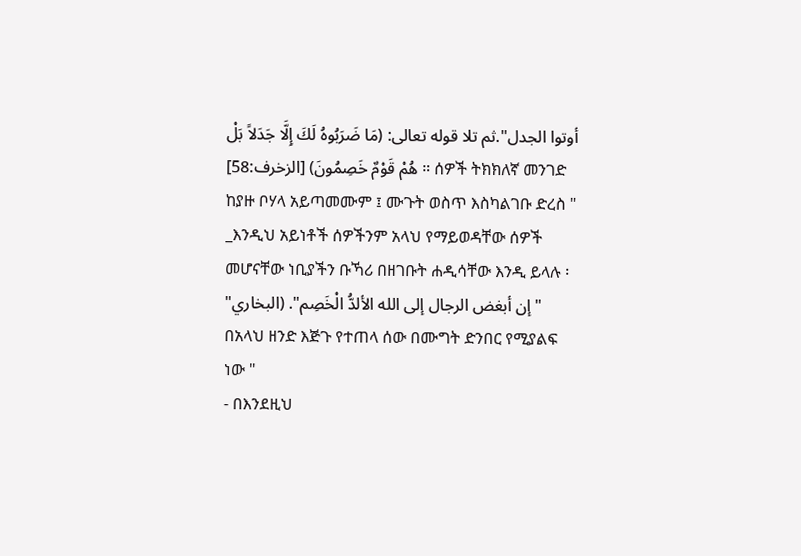أوتوا الجدل".ثم تلا قوله تعالى: (مَا ضَرَبُوهُ لَكَ إِلَّا جَدَلاً بَلْ هُمْ قَوْمٌ خَصِمُونَ) [الزخرف:58] ። ሰዎች ትክክለኛ መንገድ ከያዙ ቦሃላ አይጣመሙም ፤ ሙጉት ወስጥ እስካልገቡ ድረስ "
_እንዲህ አይነቶች ሰዎችንም አላህ የማይወዳቸው ሰዎች መሆናቸው ነቢያችን ቡኻሪ በዘገቡት ሐዲሳቸው እንዲ ይላሉ ፡ "إن أبغض الرجال إلى الله الألدُّ الْخَصِم". (البخاري" በአላህ ዘንድ እጅጉ የተጠላ ሰው በሙግት ድንበር የሚያልፍ ነው "
- በእንደዚህ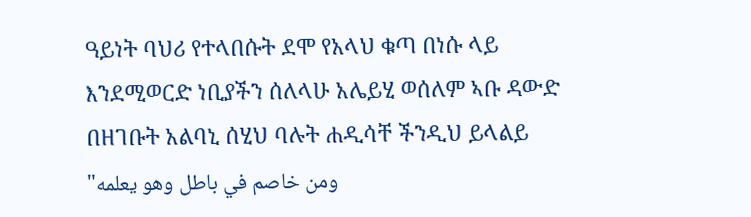ዓይነት ባህሪ የተላበሱት ደሞ የአላህ ቁጣ በነሱ ላይ እንደሚወርድ ነቢያችን ሰለላሁ አሌይሂ ወሰለም ኣቡ ዳውድ በዘገቡት አልባኒ ሰሂህ ባሉት ሐዲሳቸ ችንዲህ ይላልይ "ومن خاصم في باطل وهو يعلمه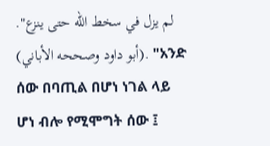لم يزل في سخط الله حتى ينزع". (أبو داود وصححه الأباني). "አንድ ሰው በባጢል በሆነ ነገል ላይ ሆነ ብሎ የሚሞግት ሰው ፤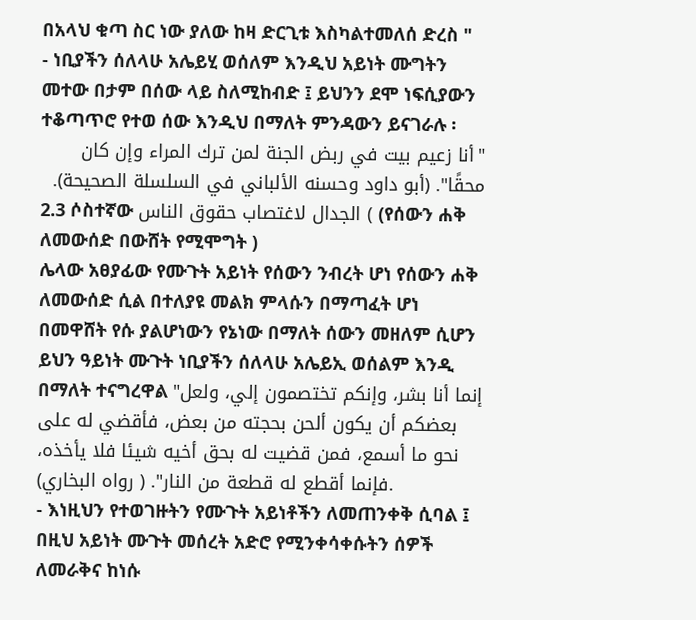በአላህ ቁጣ ስር ነው ያለው ከዛ ድርጊቱ እስካልተመለሰ ድረስ "
- ነቢያችን ሰለላሁ አሌይሂ ወሰለም እንዲህ አይነት ሙግትን መተው በታም በሰው ላይ ስለሚከብድ ፤ ይህንን ደሞ ነፍሲያውን ተቆጣጥሮ የተወ ሰው እንዲህ በማለት ምንዳውን ይናገራሉ ፡
"أنا زعيم بيت في ربض الجنة لمن ترك المراء وإن كان محقًا". (أبو داود وحسنه الألباني في السلسلة الصحيحة).
2.3 ሶስተኛው الجدال لاغتصاب حقوق الناس ( (የሰውን ሐቅ ለመውሰድ በውሸት የሚሞግት )
ሌላው አፀያፊው የሙጉት አይነት የሰውን ንብረት ሆነ የሰውን ሐቅ ለመውሰድ ሲል በተለያዩ መልክ ምላሱን በማጣፈት ሆነ በመዋሸት የሱ ያልሆነውን የኔነው በማለት ሰውን መዘለም ሲሆን ይህን ዓይነት ሙጉት ነቢያችን ሰለላሁ አሌይኢ ወሰልም እንዲ በማለት ተናግረዋል "إنما أنا بشر، وإنكم تختصمون إلي، ولعل بعضكم أن يكون ألحن بحجته من بعض، فأقضي له على نحو ما أسمع، فمن قضيت له بحق أخيه شيئا فلا يأخذه، فإنما أقطع له قطعة من النار". ( رواه البخاري).
- እነዚህን የተወገዙትን የሙጉት አይነቶችን ለመጠንቀቅ ሲባል ፤ በዚህ አይነት ሙጉት መሰረት አድሮ የሚንቀሳቀሱትን ሰዎች ለመራቅና ከነሱ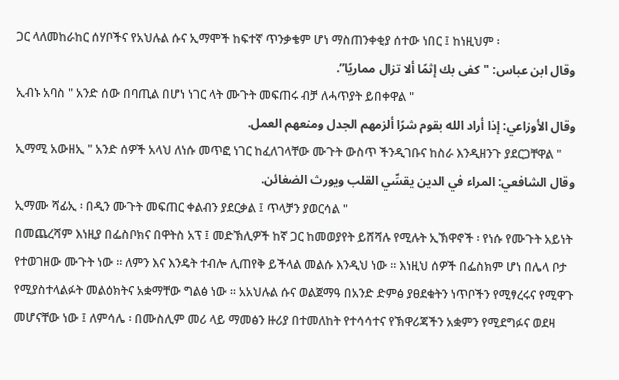ጋር ላለመከራከር ሰሃቦችና የአህሉል ሱና ኢማሞች ከፍተኛ ጥንቃቄም ሆነ ማስጠንቀቂያ ሰተው ነበር ፤ ከነዚህም ፡
وقال ابن عباس: "كفى بك إثمًا ألا تزال مماريًا”.
ኢብኑ አባስ " አንድ ሰው በባጢል በሆነ ነገር ላት ሙጉት መፍጠሩ ብቻ ለሓጥያት ይበቀዋል "
وقال الأوزاعي: إذا أراد الله بقوم شرًا ألزمهم الجدل ومنعهم العمل.
ኢማሚ አውዘኢ " አንድ ሰዎች አላህ ለነሱ መጥፎ ነገር ከፈለገላቸው ሙጉት ውስጥ ችንዲገቡና ከስራ እንዲዘንጉ ያደርጋቸዋል "
وقال الشافعي: المراء في الدين يقسِّي القلب ويورث الضغائن.
ኢማሙ ሻፊኢ ፡ በዲን ሙጉት መፍጠር ቀልብን ያደርቃል ፤ ጥላቻን ያወርሳል "
በመጨረሻም እነዚያ በፌስቦክና በዋትስ አፕ ፤ መድኽሊዎች ከኛ ጋር ከመወያየት ይሸሻሉ የሚሉት ኢኽዋኖች ፡ የነሱ የሙጉት አይነት የተወገዘው ሙጉት ነው ። ለምን እና እንዴት ተብሎ ሊጠየቅ ይችላል መልሱ እንዲህ ነው ። እነዚህ ሰዎች በፌስክም ሆነ በሌላ ቦታ የሚያስተላልፉት መልዕክትና አቋማቸው ግልፅ ነው ። አአህሉል ሱና ወልጀማዓ በአንድ ድምፅ ያፀደቁትን ነጥቦችን የሚፃረሩና የሚዋጉ መሆናቸው ነው ፤ ለምሳሌ ፡ በሙስሊም መሪ ላይ ማመፅን ዙሪያ በተመለከት የተሳሳተና የኽዋሪጃችን አቋምን የሚደግፉና ወደዛ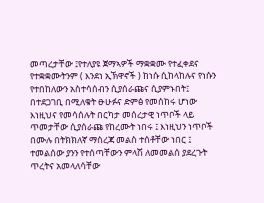መጣረታቸው ፤የተለያዩ ጀማኣዎች ማቋቋሙ የተፈቀደና የተቋቋሙትንም ( እንደነ ኢኽዋኖች ) ከነሱ ሲከላከሉና የነሱን የተበከለውን አስተሳሰብን ሲያሰራጩና ሲያምኑበት፤ በተደጋገቢ በሚለቁት ፁሁፉና ድምፅ የመሰከሩ ሆነው እነዚህና የመሳሰሉት በርካታ መሰረታዊ ነጥቦች ላይ ጥመታቸው ሲያሰራጩ የከረሙት ነበሩ ፤ እነዚህን ነጥቦች በሙሉ በትክክለኛ ማስረጃ መልስ ተሰቶቸው ነበር ፤ ተመልሰው ያንን የተሰጣቸውን ምላሽ ለመመልሰ ያደረጉት ጥረትና አመላለሳቸው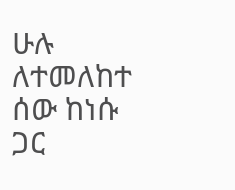ሁሉ ለተመለከተ ሰው ከነሱ ጋር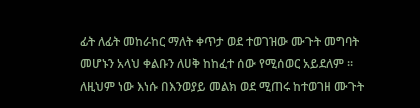ፊት ለፊት መከራከር ማለት ቀጥታ ወደ ተወገዝው ሙጉት መግባት መሆኑን አላህ ቀልቡን ለሀቅ ከከፈተ ሰው የሚሰወር አይደለም ። ለዚህም ነው እነሱ በእንወያይ መልክ ወደ ሚጠሩ ከተወገዘ ሙጉት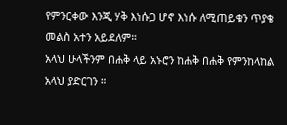የምንርቀው እንጂ ሃቅ እነሱጋ ሆኖ እነሱ ለሚጠይቁን ጥያቄ መልስ አተን አይደለም።
አላህ ሁላችንም በሐቅ ላይ አኑሮን ከሐቅ በሐቅ የምንከላከል አላህ ያድርገን ።